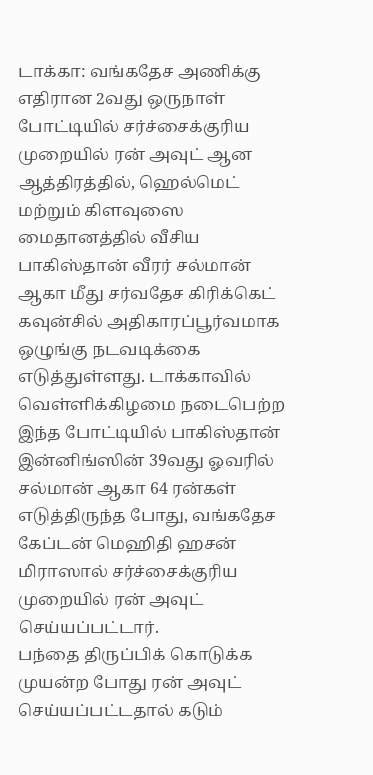டாக்கா: வங்கதேச அணிக்கு எதிரான 2வது ஒருநாள் போட்டியில் சர்ச்சைக்குரிய முறையில் ரன் அவுட் ஆன ஆத்திரத்தில், ஹெல்மெட் மற்றும் கிளவுஸை மைதானத்தில் வீசிய பாகிஸ்தான் வீரர் சல்மான் ஆகா மீது சர்வதேச கிரிக்கெட் கவுன்சில் அதிகாரப்பூர்வமாக ஒழுங்கு நடவடிக்கை எடுத்துள்ளது. டாக்காவில் வெள்ளிக்கிழமை நடைபெற்ற இந்த போட்டியில் பாகிஸ்தான் இன்னிங்ஸின் 39வது ஓவரில் சல்மான் ஆகா 64 ரன்கள் எடுத்திருந்த போது, வங்கதேச கேப்டன் மெஹிதி ஹசன் மிராஸால் சர்ச்சைக்குரிய முறையில் ரன் அவுட் செய்யப்பட்டார்.
பந்தை திருப்பிக் கொடுக்க முயன்ற போது ரன் அவுட் செய்யப்பட்டதால் கடும்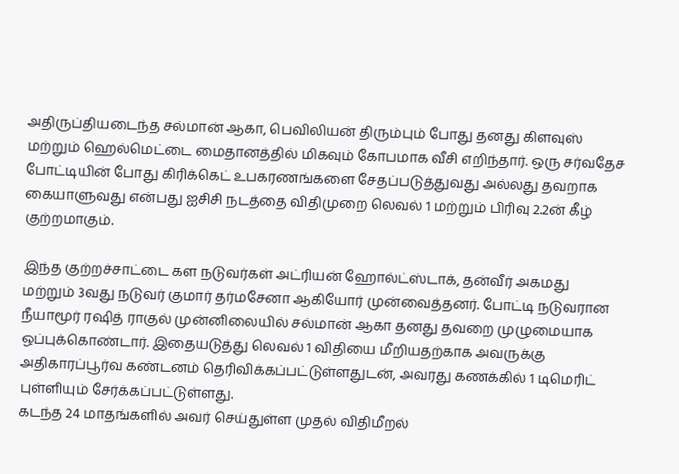அதிருப்தியடைந்த சல்மான் ஆகா, பெவிலியன் திரும்பும் போது தனது கிளவுஸ் மற்றும் ஹெல்மெட்டை மைதானத்தில் மிகவும் கோபமாக வீசி எறிந்தார். ஒரு சர்வதேச போட்டியின் போது கிரிக்கெட் உபகரணங்களை சேதப்படுத்துவது அல்லது தவறாக கையாளுவது என்பது ஐசிசி நடத்தை விதிமுறை லெவல் 1 மற்றும் பிரிவு 2.2ன் கீழ் குற்றமாகும்.

இந்த குற்றச்சாட்டை கள நடுவர்கள் அட்ரியன் ஹோல்ட்ஸ்டாக், தன்வீர் அகமது மற்றும் 3வது நடுவர் குமார் தர்மசேனா ஆகியோர் முன்வைத்தனர். போட்டி நடுவரான நீயாமூர் ரஷித் ராகுல் முன்னிலையில் சல்மான் ஆகா தனது தவறை முழுமையாக ஒப்புக்கொண்டார். இதையடுத்து லெவல் 1 விதியை மீறியதற்காக அவருக்கு அதிகாரப்பூர்வ கண்டனம் தெரிவிக்கப்பட்டுள்ளதுடன், அவரது கணக்கில் 1 டிமெரிட் புள்ளியும் சேர்க்கப்பட்டுள்ளது.
கடந்த 24 மாதங்களில் அவர் செய்துள்ள முதல் விதிமீறல்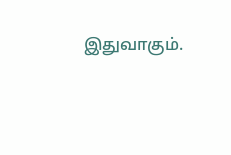இதுவாகும்.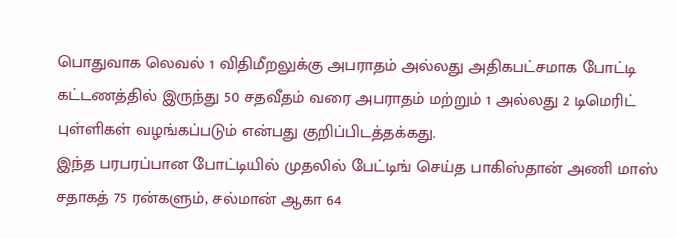பொதுவாக லெவல் 1 விதிமீறலுக்கு அபராதம் அல்லது அதிகபட்சமாக போட்டி கட்டணத்தில் இருந்து 50 சதவீதம் வரை அபராதம் மற்றும் 1 அல்லது 2 டிமெரிட் புள்ளிகள் வழங்கப்படும் என்பது குறிப்பிடத்தக்கது.
இந்த பரபரப்பான போட்டியில் முதலில் பேட்டிங் செய்த பாகிஸ்தான் அணி மாஸ் சதாகத் 75 ரன்களும், சல்மான் ஆகா 64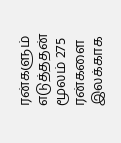ரன்களும் எடுத்ததன் மூலம் 275 ரன்களை இலக்காக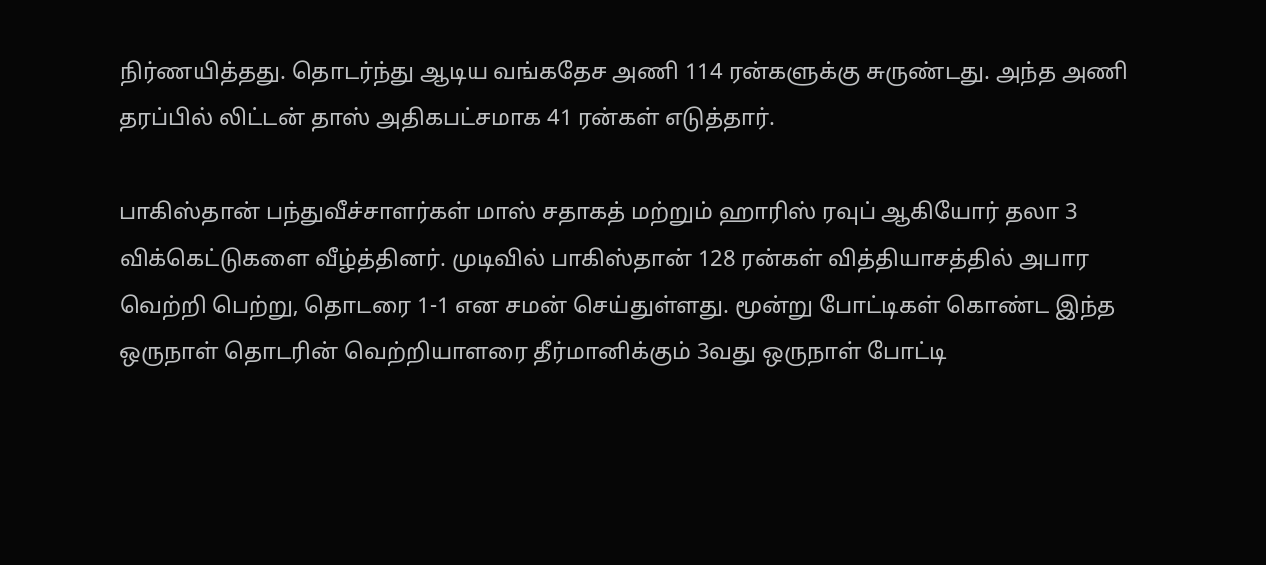நிர்ணயித்தது. தொடர்ந்து ஆடிய வங்கதேச அணி 114 ரன்களுக்கு சுருண்டது. அந்த அணி தரப்பில் லிட்டன் தாஸ் அதிகபட்சமாக 41 ரன்கள் எடுத்தார்.

பாகிஸ்தான் பந்துவீச்சாளர்கள் மாஸ் சதாகத் மற்றும் ஹாரிஸ் ரவுப் ஆகியோர் தலா 3 விக்கெட்டுகளை வீழ்த்தினர். முடிவில் பாகிஸ்தான் 128 ரன்கள் வித்தியாசத்தில் அபார வெற்றி பெற்று, தொடரை 1-1 என சமன் செய்துள்ளது. மூன்று போட்டிகள் கொண்ட இந்த ஒருநாள் தொடரின் வெற்றியாளரை தீர்மானிக்கும் 3வது ஒருநாள் போட்டி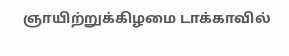ஞாயிற்றுக்கிழமை டாக்காவில்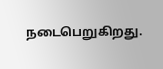நடைபெறுகிறது.